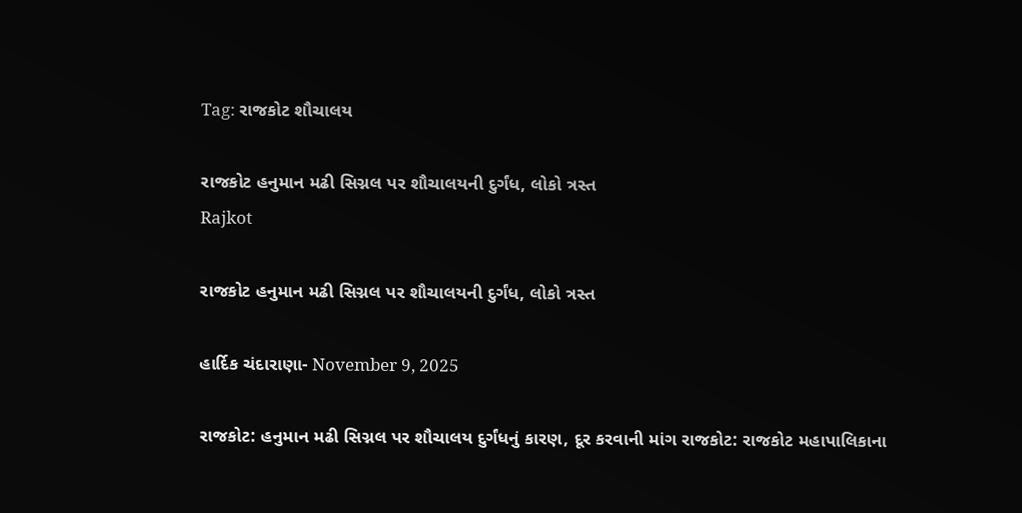Tag: રાજકોટ શૌચાલય

રાજકોટ હનુમાન મઢી સિગ્નલ પર શૌચાલયની દુર્ગંધ, લોકો ત્રસ્ત
Rajkot

રાજકોટ હનુમાન મઢી સિગ્નલ પર શૌચાલયની દુર્ગંધ, લોકો ત્રસ્ત

હાર્દિક ચંદારાણા- November 9, 2025

રાજકોટ: હનુમાન મઢી સિગ્નલ પર શૌચાલય દુર્ગંધનું કારણ, દૂર કરવાની માંગ રાજકોટ: રાજકોટ મહાપાલિકાના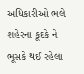અધિકારીઓ ભલે શહેરના કૂદકે ને ભૂસકે થઈ રહેલા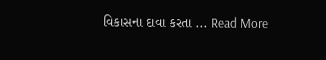વિકાસના દાવા કરતા ... Read More